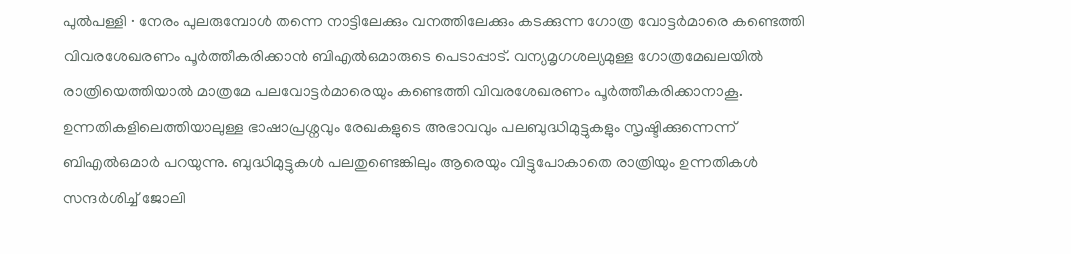പുൽപള്ളി ∙ നേരം പുലരുമ്പോൾ തന്നെ നാട്ടിലേക്കും വനത്തിലേക്കും കടക്കുന്ന ഗോത്ര വോട്ടർമാരെ കണ്ടെത്തി വിവരശേഖരണം പൂർത്തീകരിക്കാൻ ബിഎൽഒമാരുടെ പെടാപ്പാട്. വന്യമൃഗശല്യമുള്ള ഗോത്രമേഖലയിൽ രാത്രിയെത്തിയാൽ മാത്രമേ പലവോട്ടർമാരെയും കണ്ടെത്തി വിവരശേഖരണം പൂർത്തീകരിക്കാനാകൂ.
ഉന്നതികളിലെത്തിയാലുള്ള ഭാഷാപ്രശ്നവും രേഖകളുടെ അഭാവവും പലബുദ്ധിമുട്ടുകളും സൃഷ്ടിക്കുന്നെന്ന് ബിഎൽഒമാർ പറയുന്നു. ബുദ്ധിമുട്ടുകൾ പലതുണ്ടെങ്കിലും ആരെയും വിട്ടുപോകാതെ രാത്രിയും ഉന്നതികൾ സന്ദർശിച്ച് ജോലി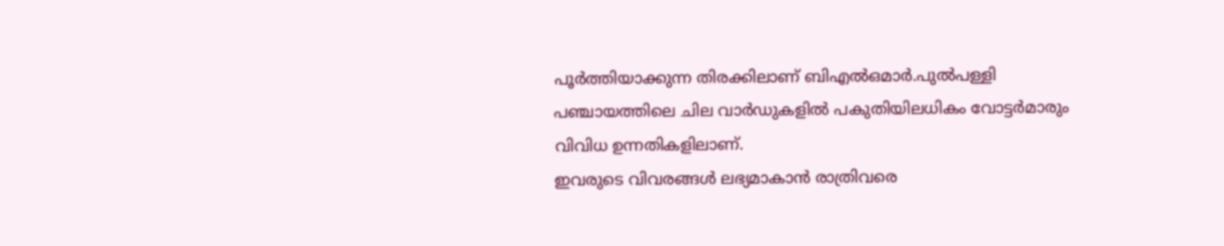പൂർത്തിയാക്കുന്ന തിരക്കിലാണ് ബിഎൽഒമാർ.പുൽപള്ളി പഞ്ചായത്തിലെ ചില വാർഡുകളിൽ പകുതിയിലധികം വോട്ടർമാരും വിവിധ ഉന്നതികളിലാണ്.
ഇവരുടെ വിവരങ്ങൾ ലഭ്യമാകാൻ രാത്രിവരെ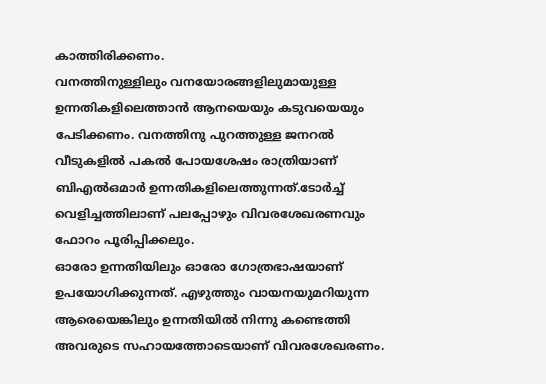കാത്തിരിക്കണം.
വനത്തിനുള്ളിലും വനയോരങ്ങളിലുമായുള്ള ഉന്നതികളിലെത്താൻ ആനയെയും കടുവയെയും പേടിക്കണം. വനത്തിനു പുറത്തുള്ള ജനറൽ വീടുകളിൽ പകൽ പോയശേഷം രാത്രിയാണ് ബിഎൽഒമാർ ഉന്നതികളിലെത്തുന്നത്.ടോർച്ച് വെളിച്ചത്തിലാണ് പലപ്പോഴും വിവരശേഖരണവും ഫോറം പൂരിപ്പിക്കലും.
ഓരോ ഉന്നതിയിലും ഓരോ ഗോത്രഭാഷയാണ് ഉപയോഗിക്കുന്നത്. എഴുത്തും വായനയുമറിയുന്ന ആരെയെങ്കിലും ഉന്നതിയിൽ നിന്നു കണ്ടെത്തി അവരുടെ സഹായത്തോടെയാണ് വിവരശേഖരണം.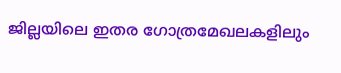ജില്ലയിലെ ഇതര ഗോത്രമേഖലകളിലും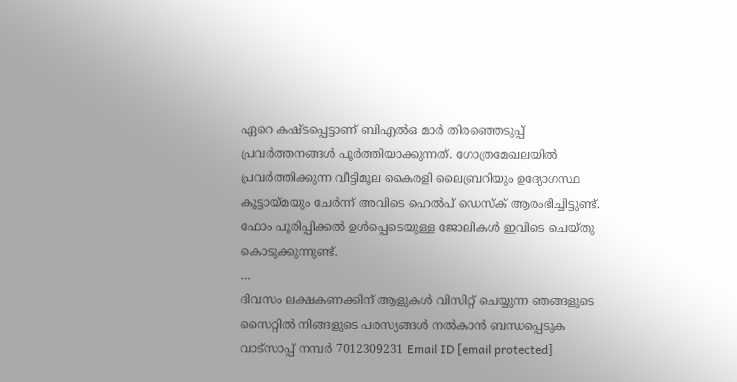ഏറെ കഷ്ടപ്പെട്ടാണ് ബിഎൽഒ മാർ തിരഞ്ഞെടുപ്പ് പ്രവർത്തനങ്ങൾ പൂർത്തിയാക്കുന്നത്. ഗോത്രമേഖലയിൽ പ്രവർത്തിക്കുന്ന വീട്ടിമൂല കൈരളി ലൈബ്രറിയും ഉദ്യോഗസ്ഥ കൂട്ടായ്മയും ചേർന്ന് അവിടെ ഹെൽപ് ഡെസ്ക് ആരംഭിച്ചിട്ടുണ്ട്. ഫോം പൂരിപ്പിക്കൽ ഉൾപ്പെടെയുള്ള ജോലികൾ ഇവിടെ ചെയ്തു കൊടുക്കുന്നുണ്ട്.
…
ദിവസം ലക്ഷകണക്കിന് ആളുകൾ വിസിറ്റ് ചെയ്യുന്ന ഞങ്ങളുടെ സൈറ്റിൽ നിങ്ങളുടെ പരസ്യങ്ങൾ നൽകാൻ ബന്ധപ്പെടുക വാട്സാപ്പ് നമ്പർ 7012309231 Email ID [email protected]